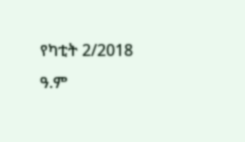የካቲት 2/2018 ዓ.ም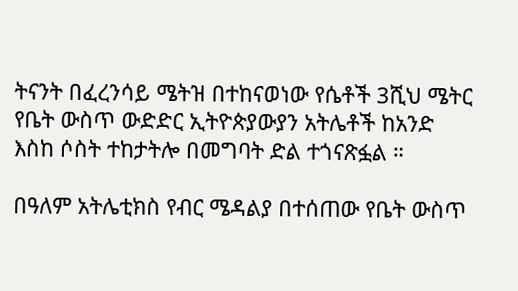ትናንት በፈረንሳይ ሜትዝ በተከናወነው የሴቶች 3ሺህ ሜትር የቤት ውስጥ ውድድር ኢትዮጵያውያን አትሌቶች ከአንድ እስከ ሶስት ተከታትሎ በመግባት ድል ተጎናጽፏል ።

በዓለም አትሌቲክስ የብር ሜዳልያ በተሰጠው የቤት ውስጥ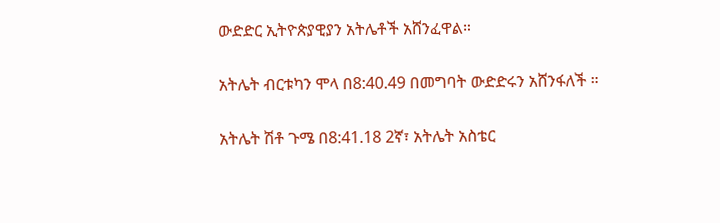ውድድር ኢትዮጵያዊያን አትሌቶች አሸንፈዋል።

አትሌት ብርቱካን ሞላ በ8:40.49 በመግባት ውድድሩን አሸንፋለች ።

አትሌት ሽቶ ጉሜ በ8:41.18 2ኛ፣ አትሌት አስቴር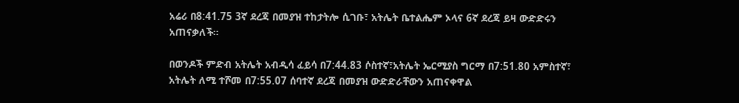አሬሪ በ8:41.75 3ኛ ደረጃ በመያዝ ተከታትሎ ሲገቡ፣ አትሌት ቤተልሔም ኦላና 6ኛ ደረጃ ይዛ ውድድሩን አጠናቃለች።

በወንዶች ምድብ አትሌት አብዲሳ ፈይሳ በ7:44.83 ሶስተኛ፣አትሌት ኤርሚያስ ግርማ በ7:51.80 አምስተኛ፣ አትሌት ለሚ ተሾመ በ7:55.07 ሰባተኛ ደረጃ በመያዝ ውድድራቸውን አጠናቀዋል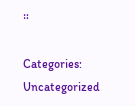።

Categories: Uncategorized